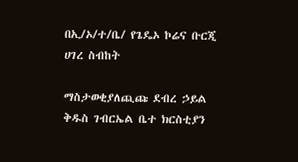በኢ/ኦ/ተ/ቤ/ የጌዴኦ ኮሬና ቡርጂ ሀገረ ስብከት

ማስታወቂያለጪጩ ደብረ ኃይል ቅዱስ ገብርኤል ቤተ ክርስቲያን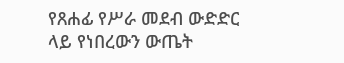የጸሐፊ የሥራ መደብ ውድድር ላይ የነበረውን ውጤት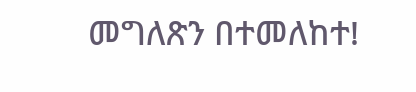መግለጽን በተመለከተ!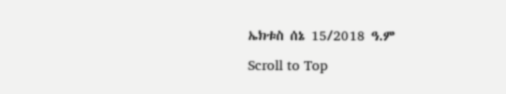ኤክቱስ ሰኔ 15/2018 ዓ.ም

Scroll to Top